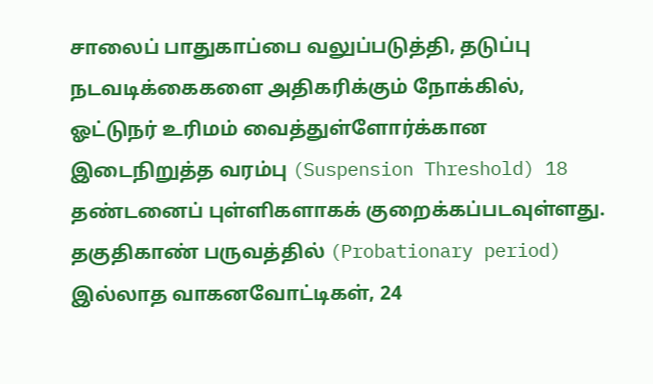சாலைப் பாதுகாப்பை வலுப்படுத்தி, தடுப்பு நடவடிக்கைகளை அதிகரிக்கும் நோக்கில், ஓட்டுநர் உரிமம் வைத்துள்ளோர்க்கான இடைநிறுத்த வரம்பு (Suspension Threshold) 18 தண்டனைப் புள்ளிகளாகக் குறைக்கப்படவுள்ளது.
தகுதிகாண் பருவத்தில் (Probationary period) இல்லாத வாகனவோட்டிகள், 24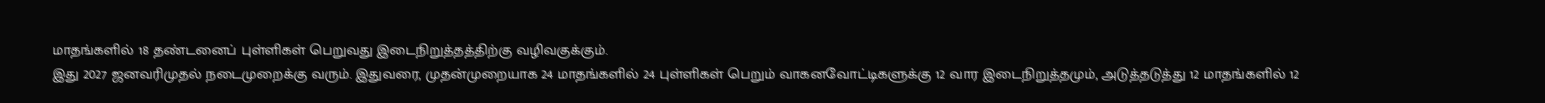மாதங்களில் 18 தண்டனைப் புள்ளிகள் பெறுவது இடைநிறுத்தத்திற்கு வழிவகுக்கும்.
இது 2027 ஜனவரிமுதல் நடைமுறைக்கு வரும். இதுவரை, முதன்முறையாக 24 மாதங்களில் 24 புள்ளிகள் பெறும் வாகனவோட்டிகளுக்கு 12 வார இடைநிறுத்தமும், அடுத்தடுத்து 12 மாதங்களில் 12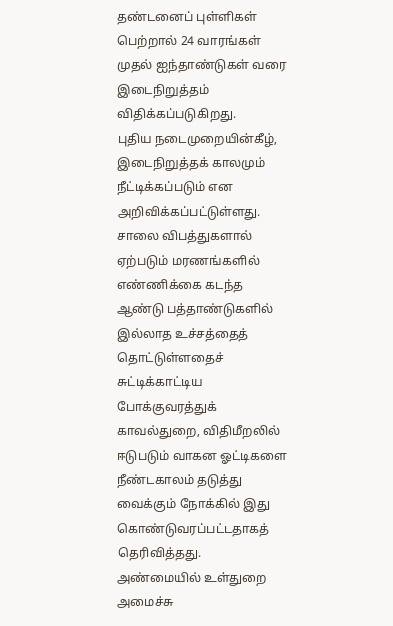தண்டனைப் புள்ளிகள் பெற்றால் 24 வாரங்கள் முதல் ஐந்தாண்டுகள் வரை இடைநிறுத்தம் விதிக்கப்படுகிறது.
புதிய நடைமுறையின்கீழ், இடைநிறுத்தக் காலமும் நீட்டிக்கப்படும் என அறிவிக்கப்பட்டுள்ளது.
சாலை விபத்துகளால் ஏற்படும் மரணங்களில் எண்ணிக்கை கடந்த ஆண்டு பத்தாண்டுகளில் இல்லாத உச்சத்தைத் தொட்டுள்ளதைச் சுட்டிக்காட்டிய போக்குவரத்துக் காவல்துறை, விதிமீறலில் ஈடுபடும் வாகன ஓட்டிகளை நீண்டகாலம் தடுத்து வைக்கும் நோக்கில் இது கொண்டுவரப்பட்டதாகத் தெரிவித்தது.
அண்மையில் உள்துறை அமைச்சு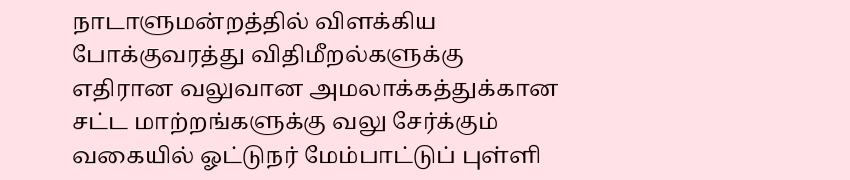நாடாளுமன்றத்தில் விளக்கிய போக்குவரத்து விதிமீறல்களுக்கு எதிரான வலுவான அமலாக்கத்துக்கான சட்ட மாற்றங்களுக்கு வலு சேர்க்கும் வகையில் ஓட்டுநர் மேம்பாட்டுப் புள்ளி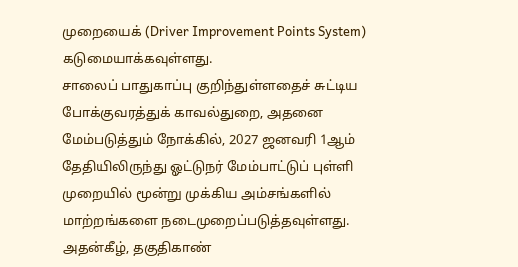முறையைக் (Driver Improvement Points System) கடுமையாக்கவுள்ளது.
சாலைப் பாதுகாப்பு குறிந்துள்ளதைச் சுட்டிய போக்குவரத்துக் காவல்துறை, அதனை மேம்படுத்தும் நோக்கில், 2027 ஜனவரி 1ஆம் தேதியிலிருந்து ஓட்டுநர் மேம்பாட்டுப் புள்ளி முறையில் மூன்று முக்கிய அம்சங்களில் மாற்றங்களை நடைமுறைப்படுத்தவுள்ளது.
அதன்கீழ், தகுதிகாண்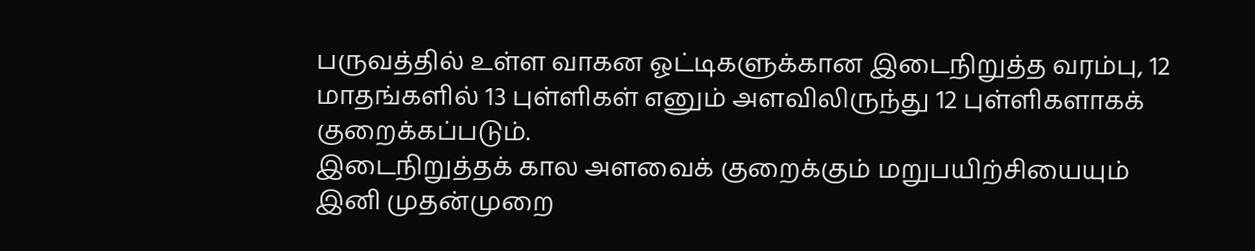பருவத்தில் உள்ள வாகன ஓட்டிகளுக்கான இடைநிறுத்த வரம்பு, 12 மாதங்களில் 13 புள்ளிகள் எனும் அளவிலிருந்து 12 புள்ளிகளாகக் குறைக்கப்படும்.
இடைநிறுத்தக் கால அளவைக் குறைக்கும் மறுபயிற்சியையும் இனி முதன்முறை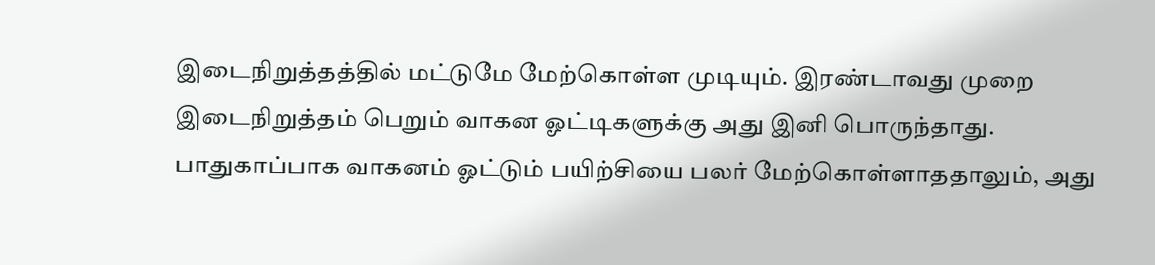இடைநிறுத்தத்தில் மட்டுமே மேற்கொள்ள முடியும். இரண்டாவது முறை இடைநிறுத்தம் பெறும் வாகன ஓட்டிகளுக்கு அது இனி பொருந்தாது.
பாதுகாப்பாக வாகனம் ஓட்டும் பயிற்சியை பலர் மேற்கொள்ளாததாலும், அது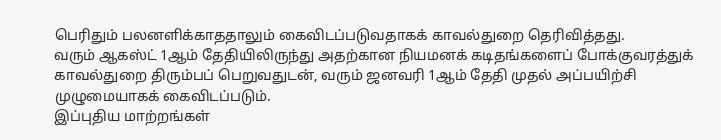பெரிதும் பலனளிக்காததாலும் கைவிடப்படுவதாகக் காவல்துறை தெரிவித்தது.
வரும் ஆகஸ்ட் 1ஆம் தேதியிலிருந்து அதற்கான நியமனக் கடிதங்களைப் போக்குவரத்துக் காவல்துறை திரும்பப் பெறுவதுடன், வரும் ஜனவரி 1ஆம் தேதி முதல் அப்பயிற்சி முழுமையாகக் கைவிடப்படும்.
இப்புதிய மாற்றங்கள்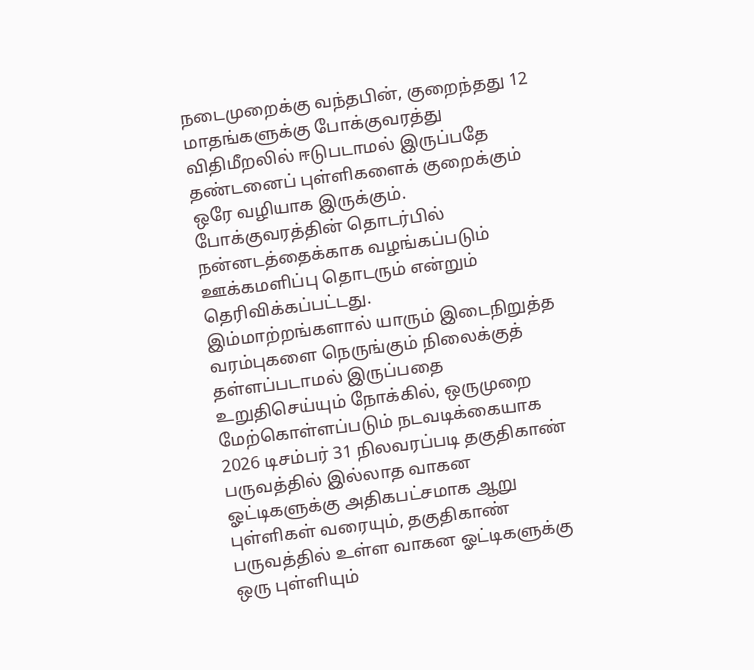நடைமுறைக்கு வந்தபின், குறைந்தது 12 மாதங்களுக்கு போக்குவரத்து விதிமீறலில் ஈடுபடாமல் இருப்பதே தண்டனைப் புள்ளிகளைக் குறைக்கும் ஒரே வழியாக இருக்கும்.
போக்குவரத்தின் தொடர்பில் நன்னடத்தைக்காக வழங்கப்படும் ஊக்கமளிப்பு தொடரும் என்றும் தெரிவிக்கப்பட்டது.
இம்மாற்றங்களால் யாரும் இடைநிறுத்த வரம்புகளை நெருங்கும் நிலைக்குத் தள்ளப்படாமல் இருப்பதை உறுதிசெய்யும் நோக்கில், ஒருமுறை மேற்கொள்ளப்படும் நடவடிக்கையாக 2026 டிசம்பர் 31 நிலவரப்படி தகுதிகாண் பருவத்தில் இல்லாத வாகன ஓட்டிகளுக்கு அதிகபட்சமாக ஆறு புள்ளிகள் வரையும், தகுதிகாண் பருவத்தில் உள்ள வாகன ஓட்டிகளுக்கு ஒரு புள்ளியும்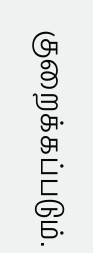குறைக்கப்படும்.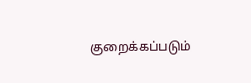குறைக்கப்படும்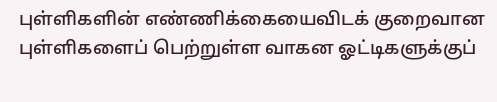புள்ளிகளின் எண்ணிக்கையைவிடக் குறைவான புள்ளிகளைப் பெற்றுள்ள வாகன ஓட்டிகளுக்குப்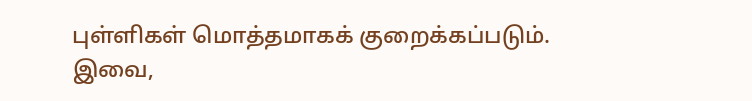புள்ளிகள் மொத்தமாகக் குறைக்கப்படும். இவை,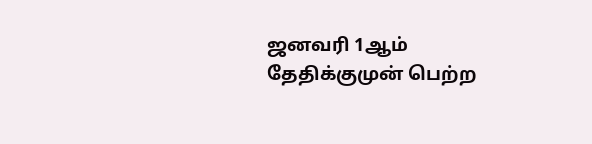ஜனவரி 1ஆம் தேதிக்குமுன் பெற்ற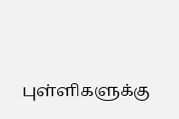புள்ளிகளுக்கு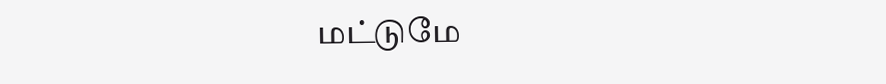மட்டுமே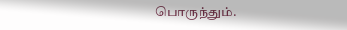பொருந்தும்.